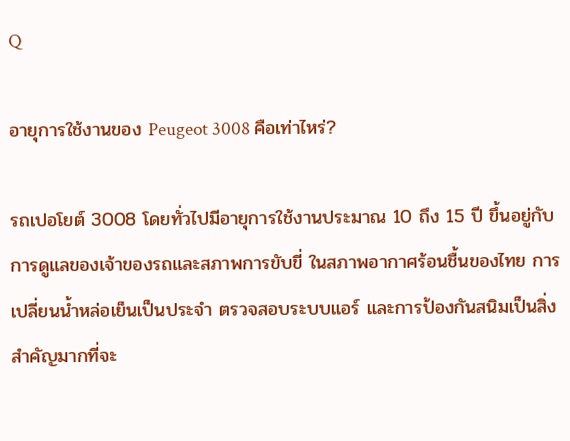Q

อายุการใช้งานของ Peugeot 3008 คือเท่าไหร่?

รถเปอโยต์ 3008 โดยทั่วไปมีอายุการใช้งานประมาณ 10 ถึง 15 ปี ขึ้นอยู่กับการดูแลของเจ้าของรถและสภาพการขับขี่ ในสภาพอากาศร้อนชื้นของไทย การเปลี่ยนน้ำหล่อเย็นเป็นประจำ ตรวจสอบระบบแอร์ และการป้องกันสนิมเป็นสิ่งสำคัญมากที่จะ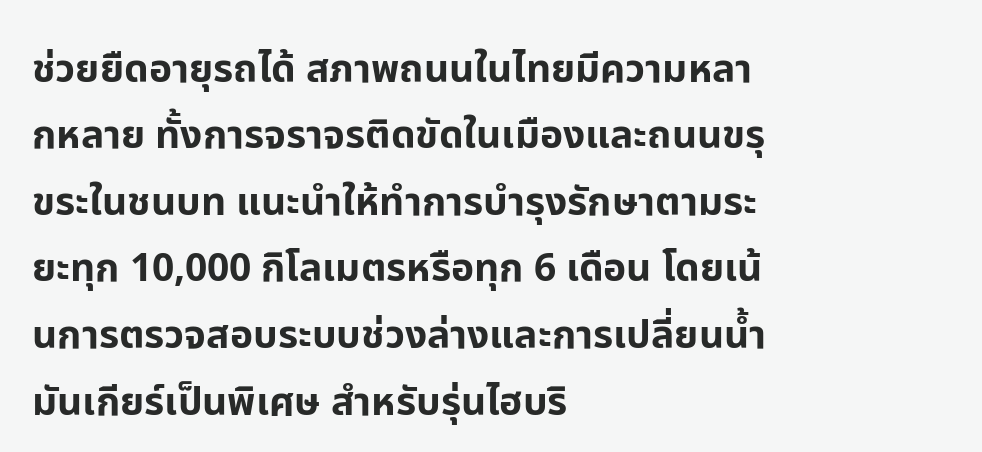ช่วยยืดอายุรถได้ สภาพถนนในไทยมีความหลากหลาย ทั้งการจราจรติดขัดในเมืองและถนนขรุขระในชนบท แนะนำให้ทำการบำรุงรักษาตามระยะทุก 10,000 กิโลเมตรหรือทุก 6 เดือน โดยเน้นการตรวจสอบระบบช่วงล่างและการเปลี่ยนน้ำมันเกียร์เป็นพิเศษ สำหรับรุ่นไฮบริ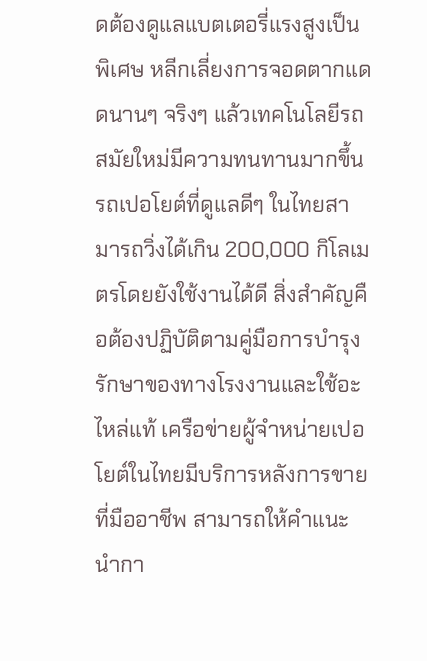ดต้องดูแลแบตเตอรี่แรงสูงเป็นพิเศษ หลีกเลี่ยงการจอดตากแดดนานๆ จริงๆ แล้วเทคโนโลยีรถสมัยใหม่มีความทนทานมากขึ้น รถเปอโยต์ที่ดูแลดีๆ ในไทยสามารถวิ่งได้เกิน 200,000 กิโลเมตรโดยยังใช้งานได้ดี สิ่งสำคัญคือต้องปฏิบัติตามคู่มือการบำรุงรักษาของทางโรงงานและใช้อะไหล่แท้ เครือข่ายผู้จำหน่ายเปอโยต์ในไทยมีบริการหลังการขายที่มืออาชีพ สามารถให้คำแนะนำกา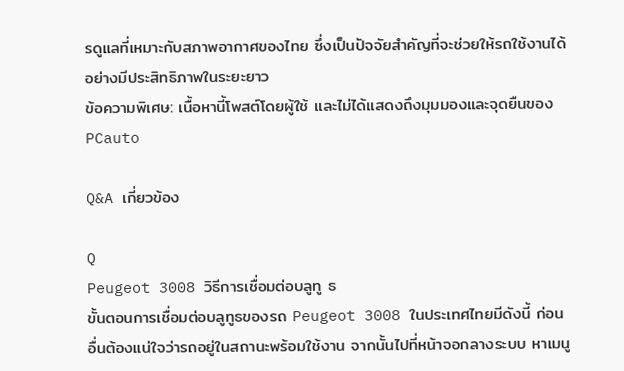รดูแลที่เหมาะกับสภาพอากาศของไทย ซึ่งเป็นปัจจัยสำคัญที่จะช่วยให้รถใช้งานได้อย่างมีประสิทธิภาพในระยะยาว
ข้อความพิเศษ: เนื้อหานี้โพสต์โดยผู้ใช้ และไม่ได้แสดงถึงมุมมองและจุดยืนของ PCauto

Q&A เกี่ยวข้อง

Q
Peugeot 3008 วิธีการเชื่อมต่อบลูทู ธ
ขั้นตอนการเชื่อมต่อบลูทูธของรถ Peugeot 3008 ในประเทศไทยมีดังนี้ ก่อนอื่นต้องแน่ใจว่ารถอยู่ในสถานะพร้อมใช้งาน จากนั้นไปที่หน้าจอกลางระบบ หาเมนู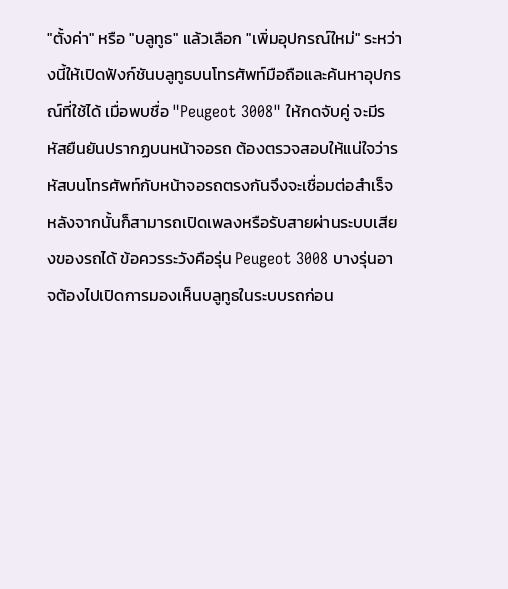"ตั้งค่า" หรือ "บลูทูธ" แล้วเลือก "เพิ่มอุปกรณ์ใหม่" ระหว่างนี้ให้เปิดฟังก์ชันบลูทูธบนโทรศัพท์มือถือและค้นหาอุปกรณ์ที่ใช้ได้ เมื่อพบชื่อ "Peugeot 3008" ให้กดจับคู่ จะมีรหัสยืนยันปรากฏบนหน้าจอรถ ต้องตรวจสอบให้แน่ใจว่ารหัสบนโทรศัพท์กับหน้าจอรถตรงกันจึงจะเชื่อมต่อสำเร็จ หลังจากนั้นก็สามารถเปิดเพลงหรือรับสายผ่านระบบเสียงของรถได้ ข้อควรระวังคือรุ่น Peugeot 3008 บางรุ่นอาจต้องไปเปิดการมองเห็นบลูทูธในระบบรถก่อน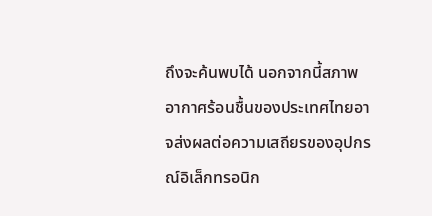ถึงจะค้นพบได้ นอกจากนี้สภาพอากาศร้อนชื้นของประเทศไทยอาจส่งผลต่อความเสถียรของอุปกรณ์อิเล็กทรอนิก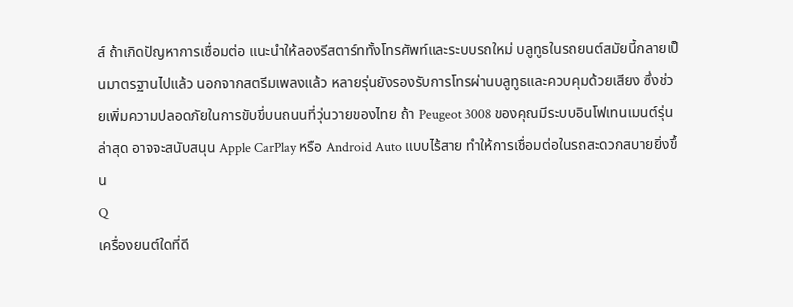ส์ ถ้าเกิดปัญหาการเชื่อมต่อ แนะนำให้ลองรีสตาร์ททั้งโทรศัพท์และระบบรถใหม่ บลูทูธในรถยนต์สมัยนี้กลายเป็นมาตรฐานไปแล้ว นอกจากสตรีมเพลงแล้ว หลายรุ่นยังรองรับการโทรผ่านบลูทูธและควบคุมด้วยเสียง ซึ่งช่วยเพิ่มความปลอดภัยในการขับขี่บนถนนที่วุ่นวายของไทย ถ้า Peugeot 3008 ของคุณมีระบบอินโฟเทนเมนต์รุ่นล่าสุด อาจจะสนับสนุน Apple CarPlay หรือ Android Auto แบบไร้สาย ทำให้การเชื่อมต่อในรถสะดวกสบายยิ่งขึ้น
Q
เครื่องยนต์ใดที่ดี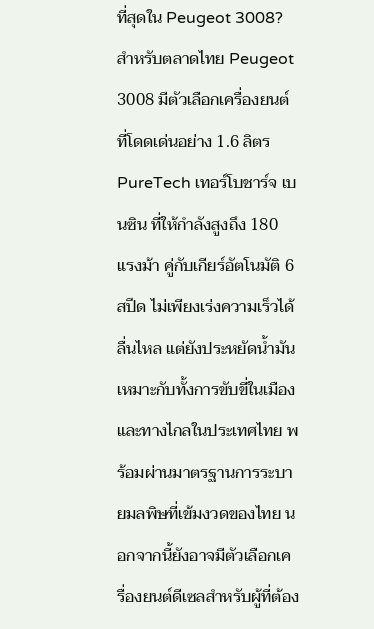ที่สุดใน Peugeot 3008?
สำหรับตลาดไทย Peugeot 3008 มีตัวเลือกเครื่องยนต์ที่โดดเด่นอย่าง 1.6 ลิตร PureTech เทอร์โบชาร์จ เบนซิน ที่ให้กำลังสูงถึง 180 แรงม้า คู่กับเกียร์อัตโนมัติ 6 สปีด ไม่เพียงเร่งความเร็วได้ลื่นไหล แต่ยังประหยัดน้ำมันเหมาะกับทั้งการขับขี่ในเมืองและทางไกลในประเทศไทย พร้อมผ่านมาตรฐานการระบายมลพิษที่เข้มงวดของไทย นอกจากนี้ยังอาจมีตัวเลือกเครื่องยนต์ดีเซลสำหรับผู้ที่ต้อง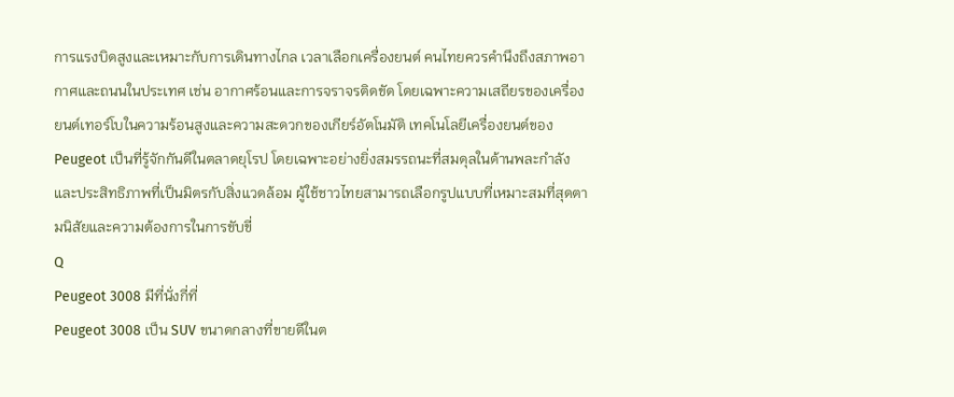การแรงบิดสูงและเหมาะกับการเดินทางไกล เวลาเลือกเครื่องยนต์ คนไทยควรคำนึงถึงสภาพอากาศและถนนในประเทศ เช่น อากาศร้อนและการจราจรติดขัด โดยเฉพาะความเสถียรของเครื่องยนต์เทอร์โบในความร้อนสูงและความสะดวกของเกียร์อัตโนมัติ เทคโนโลยีเครื่องยนต์ของ Peugeot เป็นที่รู้จักกันดีในตลาดยุโรป โดยเฉพาะอย่างยิ่งสมรรถนะที่สมดุลในด้านพละกำลังและประสิทธิภาพที่เป็นมิตรกับสิ่งแวดล้อม ผู้ใช้ชาวไทยสามารถเลือกรูปแบบที่เหมาะสมที่สุดตามนิสัยและความต้องการในการขับขี่
Q
Peugeot 3008 มีที่นั่งกี่ที่
Peugeot 3008 เป็น SUV ขนาดกลางที่ขายดีในต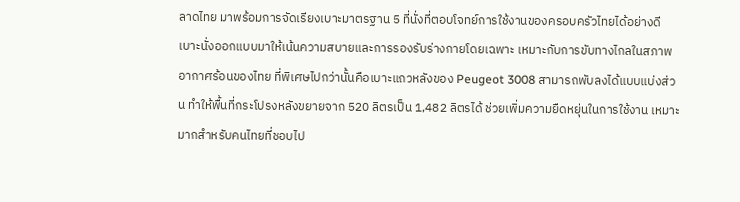ลาดไทย มาพร้อมการจัดเรียงเบาะมาตรฐาน 5 ที่นั่งที่ตอบโจทย์การใช้งานของครอบครัวไทยได้อย่างดี เบาะนั่งออกแบบมาให้เน้นความสบายและการรองรับร่างกายโดยเฉพาะ เหมาะกับการขับทางไกลในสภาพอากาศร้อนของไทย ที่พิเศษไปกว่านั้นคือเบาะแถวหลังของ Peugeot 3008 สามารถพับลงได้แบบแบ่งส่วน ทำให้พื้นที่กระโปรงหลังขยายจาก 520 ลิตรเป็น 1,482 ลิตรได้ ช่วยเพิ่มความยืดหยุ่นในการใช้งาน เหมาะมากสำหรับคนไทยที่ชอบไป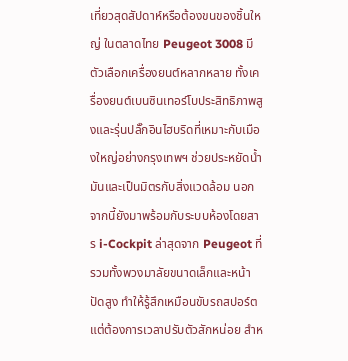เที่ยวสุดสัปดาห์หรือต้องขนของชิ้นใหญ่ ในตลาดไทย Peugeot 3008 มีตัวเลือกเครื่องยนต์หลากหลาย ทั้งเครื่องยนต์เบนซินเทอร์โบประสิทธิภาพสูงและรุ่นปลั๊กอินไฮบริดที่เหมาะกับเมืองใหญ่อย่างกรุงเทพฯ ช่วยประหยัดน้ำมันและเป็นมิตรกับสิ่งแวดล้อม นอกจากนี้ยังมาพร้อมกับระบบห้องโดยสาร i-Cockpit ล่าสุดจาก Peugeot ที่รวมทั้งพวงมาลัยขนาดเล็กและหน้าปัดสูง ทำให้รู้สึกเหมือนขับรถสปอร์ต แต่ต้องการเวลาปรับตัวสักหน่อย สำห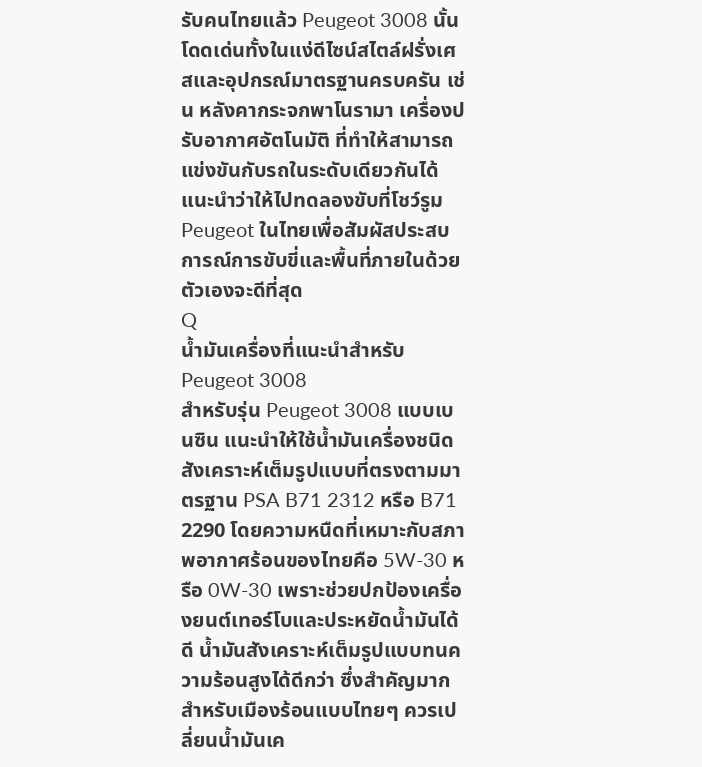รับคนไทยแล้ว Peugeot 3008 นั้นโดดเด่นทั้งในแง่ดีไซน์สไตล์ฝรั่งเศสและอุปกรณ์มาตรฐานครบครัน เช่น หลังคากระจกพาโนรามา เครื่องปรับอากาศอัตโนมัติ ที่ทำให้สามารถแข่งขันกับรถในระดับเดียวกันได้ แนะนำว่าให้ไปทดลองขับที่โชว์รูม Peugeot ในไทยเพื่อสัมผัสประสบการณ์การขับขี่และพื้นที่ภายในด้วยตัวเองจะดีที่สุด
Q
น้ำมันเครื่องที่แนะนำสำหรับ Peugeot 3008
สำหรับรุ่น Peugeot 3008 แบบเบนซิน แนะนำให้ใช้น้ำมันเครื่องชนิดสังเคราะห์เต็มรูปแบบที่ตรงตามมาตรฐาน PSA B71 2312 หรือ B71 2290 โดยความหนืดที่เหมาะกับสภาพอากาศร้อนของไทยคือ 5W-30 หรือ 0W-30 เพราะช่วยปกป้องเครื่องยนต์เทอร์โบและประหยัดน้ำมันได้ดี น้ำมันสังเคราะห์เต็มรูปแบบทนความร้อนสูงได้ดีกว่า ซึ่งสำคัญมากสำหรับเมืองร้อนแบบไทยๆ ควรเปลี่ยนน้ำมันเค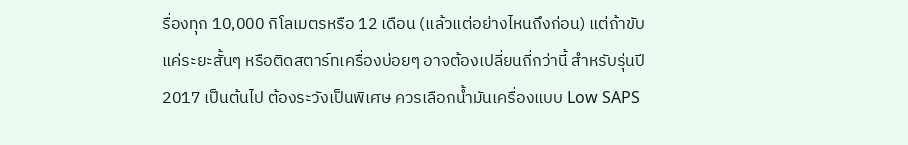รื่องทุก 10,000 กิโลเมตรหรือ 12 เดือน (แล้วแต่อย่างไหนถึงก่อน) แต่ถ้าขับแค่ระยะสั้นๆ หรือติดสตาร์ทเครื่องบ่อยๆ อาจต้องเปลี่ยนถี่กว่านี้ สำหรับรุ่นปี 2017 เป็นต้นไป ต้องระวังเป็นพิเศษ ควรเลือกน้ำมันเครื่องแบบ Low SAPS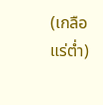(เกลือแร่ต่ำ)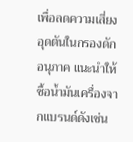เพื่อลดความเสี่ยงอุดตันในกรองดักอนุภาค แนะนำให้ซื้อน้ำมันเครื่องจากแบรนด์ดังเช่น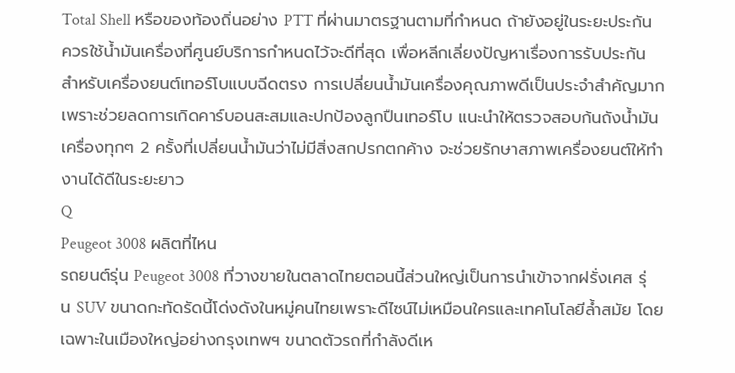Total Shell หรือของท้องถิ่นอย่าง PTT ที่ผ่านมาตรฐานตามที่กำหนด ถ้ายังอยู่ในระยะประกัน ควรใช้น้ำมันเครื่องที่ศูนย์บริการกำหนดไว้จะดีที่สุด เพื่อหลีกเลี่ยงปัญหาเรื่องการรับประกัน สำหรับเครื่องยนต์เทอร์โบแบบฉีดตรง การเปลี่ยนน้ำมันเครื่องคุณภาพดีเป็นประจำสำคัญมาก เพราะช่วยลดการเกิดคาร์บอนสะสมและปกป้องลูกปืนเทอร์โบ แนะนำให้ตรวจสอบก้นถังน้ำมันเครื่องทุกๆ 2 ครั้งที่เปลี่ยนน้ำมันว่าไม่มีสิ่งสกปรกตกค้าง จะช่วยรักษาสภาพเครื่องยนต์ให้ทำงานได้ดีในระยะยาว
Q
Peugeot 3008 ผลิตที่ไหน
รถยนต์รุ่น Peugeot 3008 ที่วางขายในตลาดไทยตอนนี้ส่วนใหญ่เป็นการนำเข้าจากฝรั่งเศส รุ่น SUV ขนาดกะทัดรัดนี้โด่งดังในหมู่คนไทยเพราะดีไซน์ไม่เหมือนใครและเทคโนโลยีล้ำสมัย โดยเฉพาะในเมืองใหญ่อย่างกรุงเทพฯ ขนาดตัวรถที่กำลังดีเห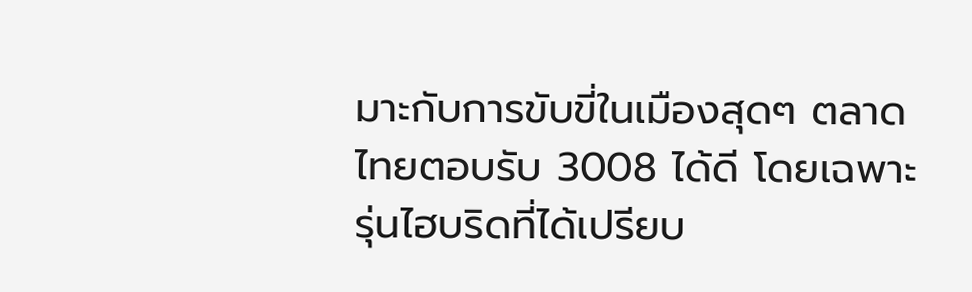มาะกับการขับขี่ในเมืองสุดๆ ตลาดไทยตอบรับ 3008 ได้ดี โดยเฉพาะรุ่นไฮบริดที่ได้เปรียบ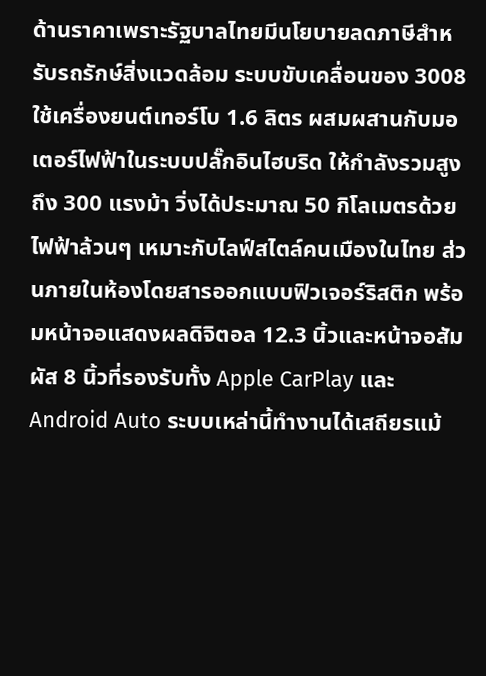ด้านราคาเพราะรัฐบาลไทยมีนโยบายลดภาษีสำหรับรถรักษ์สิ่งแวดล้อม ระบบขับเคลื่อนของ 3008 ใช้เครื่องยนต์เทอร์โบ 1.6 ลิตร ผสมผสานกับมอเตอร์ไฟฟ้าในระบบปลั๊กอินไฮบริด ให้กำลังรวมสูงถึง 300 แรงม้า วิ่งได้ประมาณ 50 กิโลเมตรด้วยไฟฟ้าล้วนๆ เหมาะกับไลฟ์สไตล์คนเมืองในไทย ส่วนภายในห้องโดยสารออกแบบฟิวเจอร์ริสติก พร้อมหน้าจอแสดงผลดิจิตอล 12.3 นิ้วและหน้าจอสัมผัส 8 นิ้วที่รองรับทั้ง Apple CarPlay และ Android Auto ระบบเหล่านี้ทำงานได้เสถียรแม้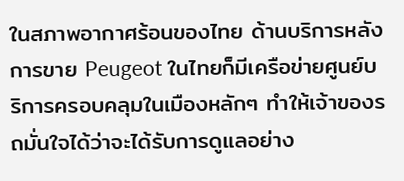ในสภาพอากาศร้อนของไทย ด้านบริการหลังการขาย Peugeot ในไทยก็มีเครือข่ายศูนย์บริการครอบคลุมในเมืองหลักๆ ทำให้เจ้าของรถมั่นใจได้ว่าจะได้รับการดูแลอย่าง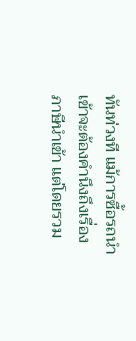ทันท่วงที แม้การซื้อรถนำเข้าจะต้องคำนึงถึงเรื่องภาษีนำเข้า แต่โดยรวม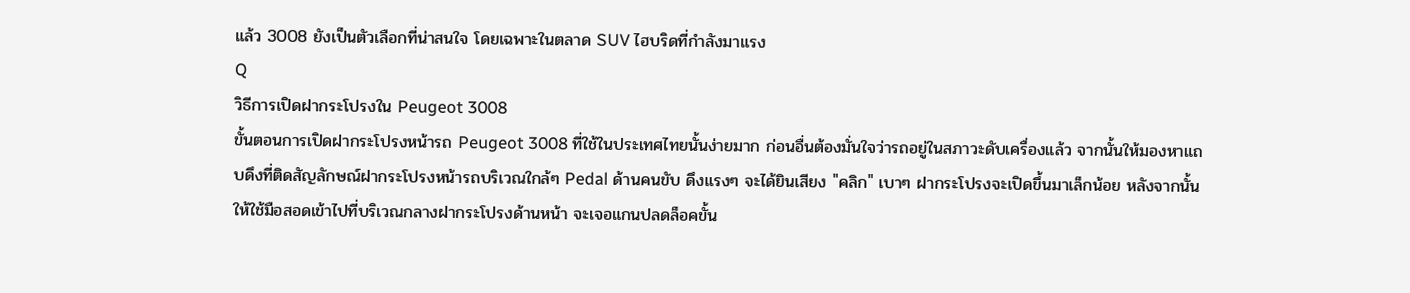แล้ว 3008 ยังเป็นตัวเลือกที่น่าสนใจ โดยเฉพาะในตลาด SUV ไฮบริดที่กำลังมาแรง
Q
วิธีการเปิดฝากระโปรงใน Peugeot 3008
ขั้นตอนการเปิดฝากระโปรงหน้ารถ Peugeot 3008 ที่ใช้ในประเทศไทยนั้นง่ายมาก ก่อนอื่นต้องมั่นใจว่ารถอยู่ในสภาวะดับเครื่องแล้ว จากนั้นให้มองหาแถบดึงที่ติดสัญลักษณ์ฝากระโปรงหน้ารถบริเวณใกล้ๆ Pedal ด้านคนขับ ดึงแรงๆ จะได้ยินเสียง "คลิก" เบาๆ ฝากระโปรงจะเปิดขึ้นมาเล็กน้อย หลังจากนั้นให้ใช้มือสอดเข้าไปที่บริเวณกลางฝากระโปรงด้านหน้า จะเจอแกนปลดล็อคขั้น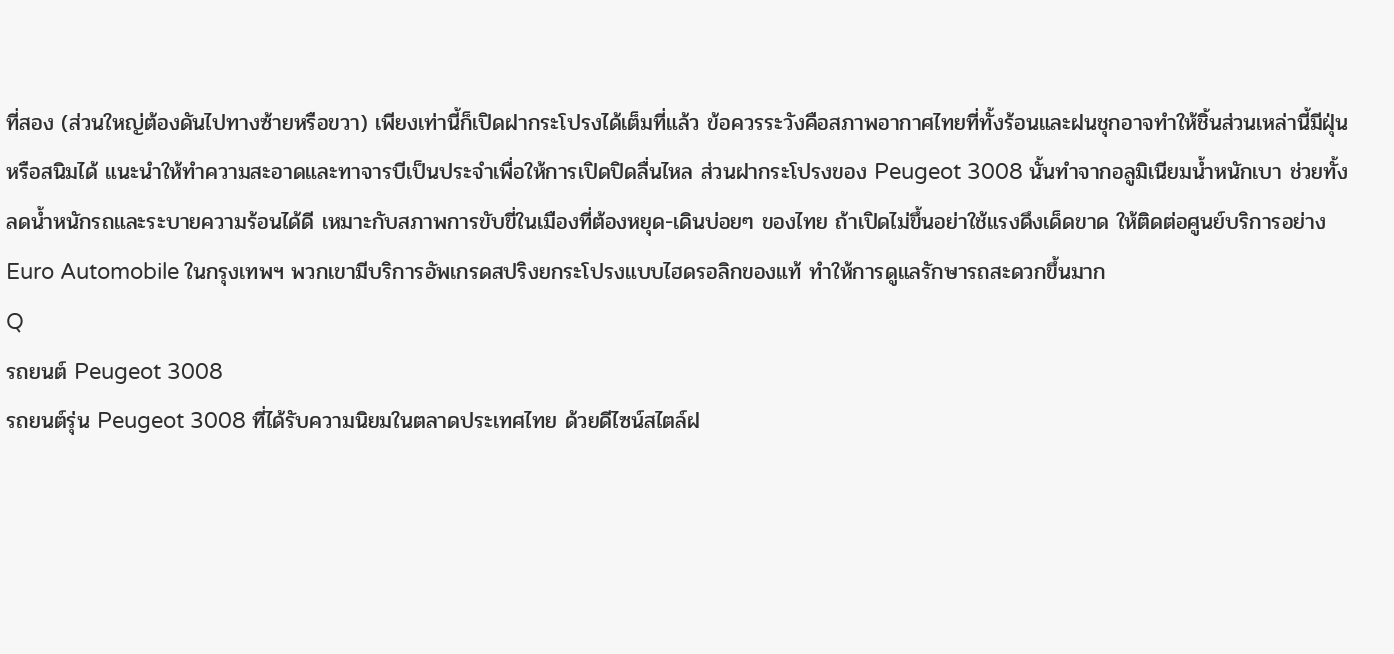ที่สอง (ส่วนใหญ่ต้องดันไปทางซ้ายหรือขวา) เพียงเท่านี้ก็เปิดฝากระโปรงได้เต็มที่แล้ว ข้อควรระวังคือสภาพอากาศไทยที่ทั้งร้อนและฝนชุกอาจทำให้ชิ้นส่วนเหล่านี้มีฝุ่นหรือสนิมได้ แนะนำให้ทำความสะอาดและทาจารบีเป็นประจำเพื่อให้การเปิดปิดลื่นไหล ส่วนฝากระโปรงของ Peugeot 3008 นั้นทำจากอลูมิเนียมน้ำหนักเบา ช่วยทั้งลดน้ำหนักรถและระบายความร้อนได้ดี เหมาะกับสภาพการขับขี่ในเมืองที่ต้องหยุด-เดินบ่อยๆ ของไทย ถ้าเปิดไม่ขึ้นอย่าใช้แรงดึงเด็ดขาด ให้ติดต่อศูนย์บริการอย่าง Euro Automobile ในกรุงเทพฯ พวกเขามีบริการอัพเกรดสปริงยกระโปรงแบบไฮดรอลิกของแท้ ทำให้การดูแลรักษารถสะดวกขึ้นมาก
Q
รถยนต์ Peugeot 3008
รถยนต์รุ่น Peugeot 3008 ที่ได้รับความนิยมในตลาดประเทศไทย ด้วยดีไซน์สไตล์ฝ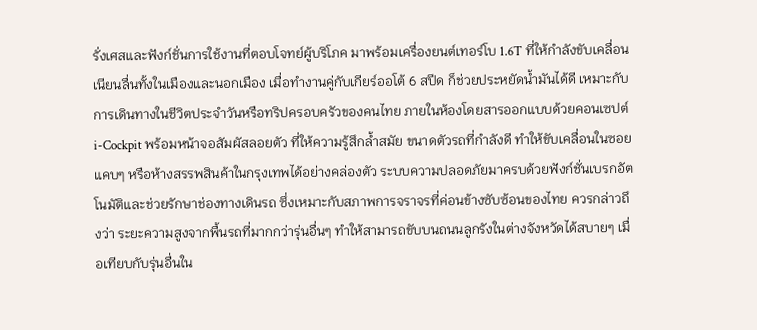รั่งเศสและฟังก์ชั่นการใช้งานที่ตอบโจทย์ผู้บริโภค มาพร้อมเครื่องยนต์เทอร์โบ 1.6T ที่ให้กำลังขับเคลื่อนเนียนลื่นทั้งในเมืองและนอกเมือง เมื่อทำงานคู่กับเกียร์ออโต้ 6 สปีด ก็ช่วยประหยัดน้ำมันได้ดี เหมาะกับการเดินทางในชีวิตประจำวันหรือทริปครอบครัวของคนไทย ภายในห้องโดยสารออกแบบด้วยคอนเซปต์ i-Cockpit พร้อมหน้าจอสัมผัสลอยตัว ที่ให้ความรู้สึกล้ำสมัย ขนาดตัวรถที่กำลังดี ทำให้ขับเคลื่อนในซอยแคบๆ หรือห้างสรรพสินค้าในกรุงเทพได้อย่างคล่องตัว ระบบความปลอดภัยมาครบด้วยฟังก์ชั่นเบรกอัตโนมัติและช่วยรักษาช่องทางเดินรถ ซึ่งเหมาะกับสภาพการจราจรที่ค่อนข้างซับซ้อนของไทย ควรกล่าวถึงว่า ระยะความสูงจากพื้นรถที่มากกว่ารุ่นอื่นๆ ทำให้สามารถขับบนถนนลูกรังในต่างจังหวัดได้สบายๆ เมื่อเทียบกับรุ่นอื่นใน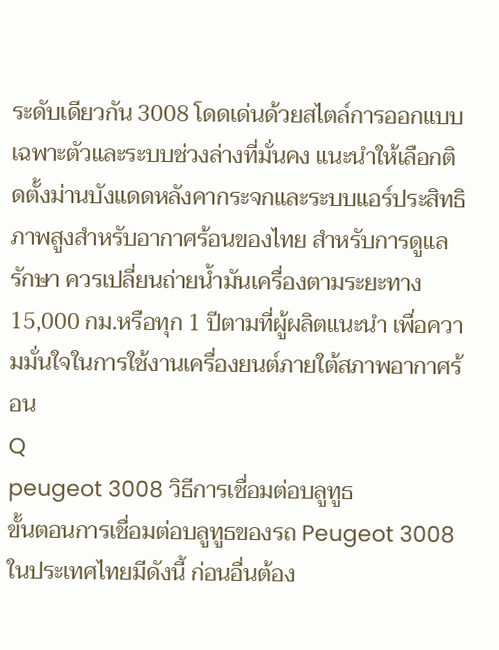ระดับเดียวกัน 3008 โดดเด่นด้วยสไตล์การออกแบบเฉพาะตัวและระบบช่วงล่างที่มั่นคง แนะนำให้เลือกติดตั้งม่านบังแดดหลังคากระจกและระบบแอร์ประสิทธิภาพสูงสำหรับอากาศร้อนของไทย สำหรับการดูแลรักษา ควรเปลี่ยนถ่ายน้ำมันเครื่องตามระยะทาง 15,000 กม.หรือทุก 1 ปีตามที่ผู้ผลิตแนะนำ เพื่อความมั่นใจในการใช้งานเครื่องยนต์ภายใต้สภาพอากาศร้อน
Q
peugeot 3008 วิธีการเชื่อมต่อบลูทูธ
ขั้นตอนการเชื่อมต่อบลูทูธของรถ Peugeot 3008 ในประเทศไทยมีดังนี้ ก่อนอื่นต้อง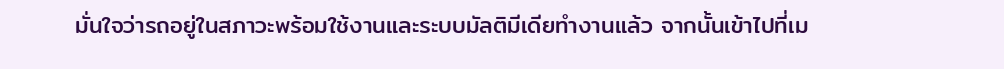มั่นใจว่ารถอยู่ในสภาวะพร้อมใช้งานและระบบมัลติมีเดียทำงานแล้ว จากนั้นเข้าไปที่เม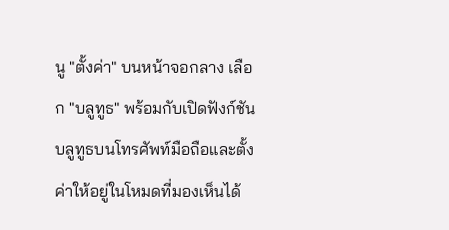นู "ตั้งค่า" บนหน้าจอกลาง เลือก "บลูทูธ" พร้อมกับเปิดฟังก์ชันบลูทูธบนโทรศัพท์มือถือและตั้งค่าให้อยู่ในโหมดที่มองเห็นได้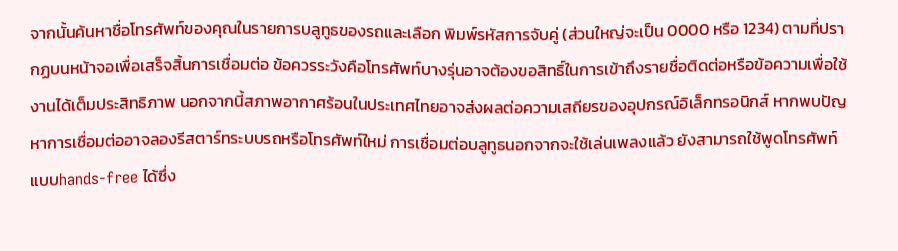จากนั้นค้นหาชื่อโทรศัพท์ของคุณในรายการบลูทูธของรถและเลือก พิมพ์รหัสการจับคู่ (ส่วนใหญ่จะเป็น 0000 หรือ 1234) ตามที่ปรากฏบนหน้าจอเพื่อเสร็จสิ้นการเชื่อมต่อ ข้อควรระวังคือโทรศัพท์บางรุ่นอาจต้องขอสิทธิ์ในการเข้าถึงรายชื่อติดต่อหรือข้อความเพื่อใช้งานได้เต็มประสิทธิภาพ นอกจากนี้สภาพอากาศร้อนในประเทศไทยอาจส่งผลต่อความเสถียรของอุปกรณ์อิเล็กทรอนิกส์ หากพบปัญหาการเชื่อมต่ออาจลองรีสตาร์ทระบบรถหรือโทรศัพท์ใหม่ การเชื่อมต่อบลูทูธนอกจากจะใช้เล่นเพลงแล้ว ยังสามารถใช้พูดโทรศัพท์แบบhands-free ได้ซึ่ง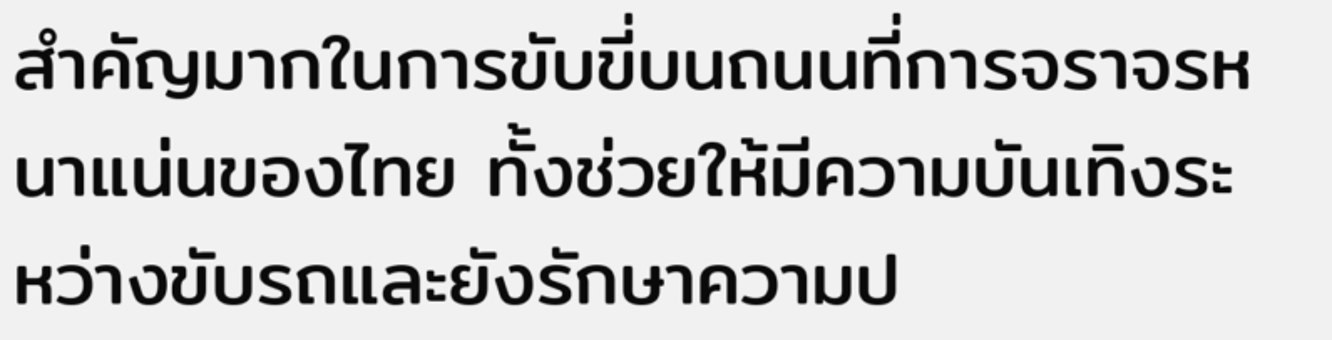สำคัญมากในการขับขี่บนถนนที่การจราจรหนาแน่นของไทย ทั้งช่วยให้มีความบันเทิงระหว่างขับรถและยังรักษาความป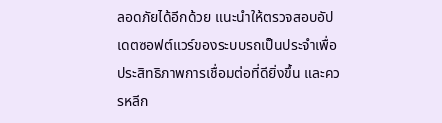ลอดภัยได้อีกด้วย แนะนำให้ตรวจสอบอัปเดตซอฟต์แวร์ของระบบรถเป็นประจำเพื่อประสิทธิภาพการเชื่อมต่อที่ดียิ่งขึ้น และควรหลีก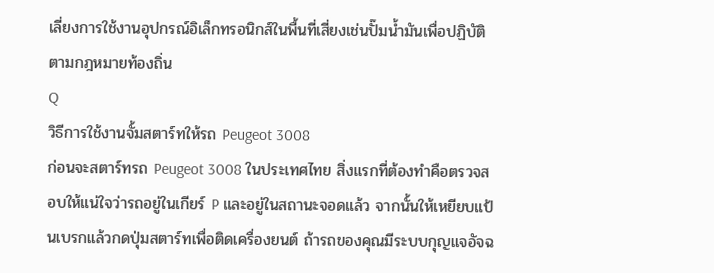เลี่ยงการใช้งานอุปกรณ์อิเล็กทรอนิกส์ในพื้นที่เสี่ยงเช่นปั๊มน้ำมันเพื่อปฏิบัติตามกฎหมายท้องถิ่น
Q
วิธีการใช้งานจั้มสตาร์ทให้รถ Peugeot 3008
ก่อนจะสตาร์ทรถ Peugeot 3008 ในประเทศไทย สิ่งแรกที่ต้องทำคือตรวจสอบให้แน่ใจว่ารถอยู่ในเกียร์ P และอยู่ในสถานะจอดแล้ว จากนั้นให้เหยียบแป้นเบรกแล้วกดปุ่มสตาร์ทเพื่อติดเครื่องยนต์ ถ้ารถของคุณมีระบบกุญแจอัจฉ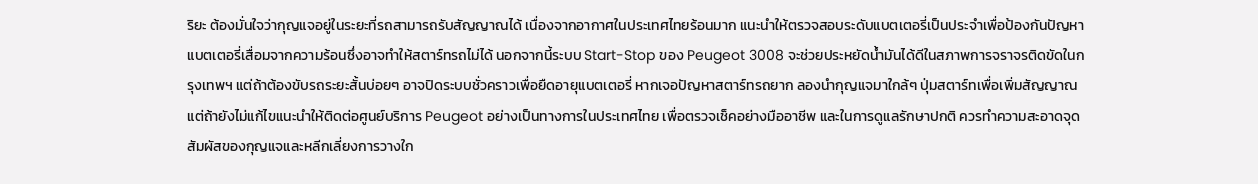ริยะ ต้องมั่นใจว่ากุญแจอยู่ในระยะที่รถสามารถรับสัญญาณได้ เนื่องจากอากาศในประเทศไทยร้อนมาก แนะนำให้ตรวจสอบระดับแบตเตอรี่เป็นประจำเพื่อป้องกันปัญหาแบตเตอรี่เสื่อมจากความร้อนซึ่งอาจทำให้สตาร์ทรถไม่ได้ นอกจากนี้ระบบ Start-Stop ของ Peugeot 3008 จะช่วยประหยัดน้ำมันได้ดีในสภาพการจราจรติดขัดในกรุงเทพฯ แต่ถ้าต้องขับรถระยะสั้นบ่อยๆ อาจปิดระบบชั่วคราวเพื่อยืดอายุแบตเตอรี่ หากเจอปัญหาสตาร์ทรถยาก ลองนำกุญแจมาใกล้ๆ ปุ่มสตาร์ทเพื่อเพิ่มสัญญาณ แต่ถ้ายังไม่แก้ไขแนะนำให้ติดต่อศูนย์บริการ Peugeot อย่างเป็นทางการในประเทศไทย เพื่อตรวจเช็คอย่างมืออาชีพ และในการดูแลรักษาปกติ ควรทำความสะอาดจุดสัมผัสของกุญแจและหลีกเลี่ยงการวางใก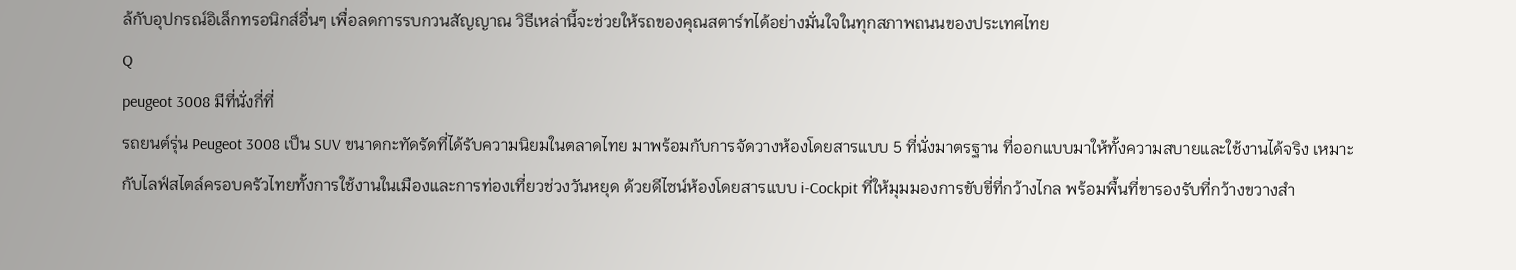ล้กับอุปกรณ์อิเล็กทรอนิกส์อื่นๆ เพื่อลดการรบกวนสัญญาณ วิธีเหล่านี้จะช่วยให้รถของคุณสตาร์ทได้อย่างมั่นใจในทุกสภาพถนนของประเทศไทย
Q
peugeot 3008 มีที่นั่งกี่ที่
รถยนต์รุ่น Peugeot 3008 เป็น SUV ขนาดกะทัดรัดที่ได้รับความนิยมในตลาดไทย มาพร้อมกับการจัดวางห้องโดยสารแบบ 5 ที่นั่งมาตรฐาน ที่ออกแบบมาให้ทั้งความสบายและใช้งานได้จริง เหมาะกับไลฟ์สไตล์ครอบครัวไทยทั้งการใช้งานในเมืองและการท่องเที่ยวช่วงวันหยุด ด้วยดีไซน์ห้องโดยสารแบบ i-Cockpit ที่ให้มุมมองการขับขี่ที่กว้างไกล พร้อมพื้นที่ขารองรับที่กว้างขวางสำ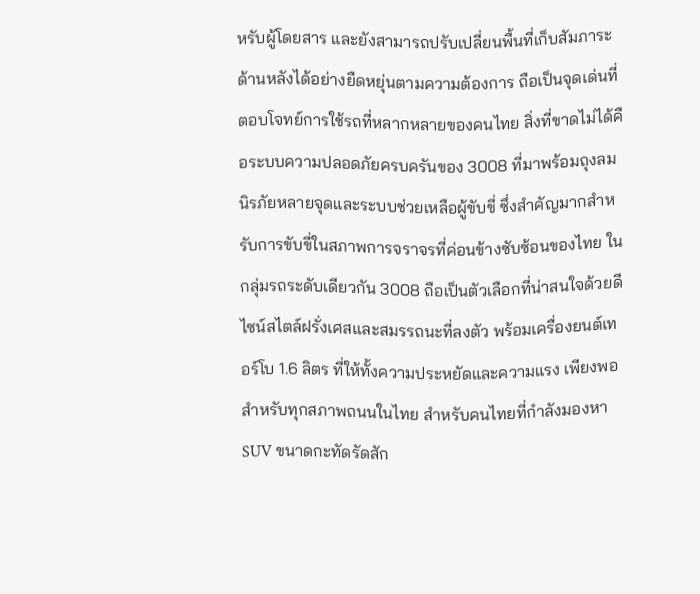หรับผู้โดยสาร และยังสามารถปรับเปลี่ยนพื้นที่เก็บสัมภาระด้านหลังได้อย่างยืดหยุ่นตามความต้องการ ถือเป็นจุดเด่นที่ตอบโจทย์การใช้รถที่หลากหลายของคนไทย สิ่งที่ขาดไม่ได้คือระบบความปลอดภัยครบครันของ 3008 ที่มาพร้อมถุงลมนิรภัยหลายจุดและระบบช่วยเหลือผู้ขับขี่ ซึ่งสำคัญมากสำหรับการขับขี่ในสภาพการจราจรที่ค่อนข้างซับซ้อนของไทย ในกลุ่มรถระดับเดียวกัน 3008 ถือเป็นตัวเลือกที่น่าสนใจด้วยดีไซน์สไตล์ฝรั่งเศสและสมรรถนะที่ลงตัว พร้อมเครื่องยนต์เทอร์โบ 1.6 ลิตร ที่ให้ทั้งความประหยัดและความแรง เพียงพอสำหรับทุกสภาพถนนในไทย สำหรับคนไทยที่กำลังมองหา SUV ขนาดกะทัดรัดสัก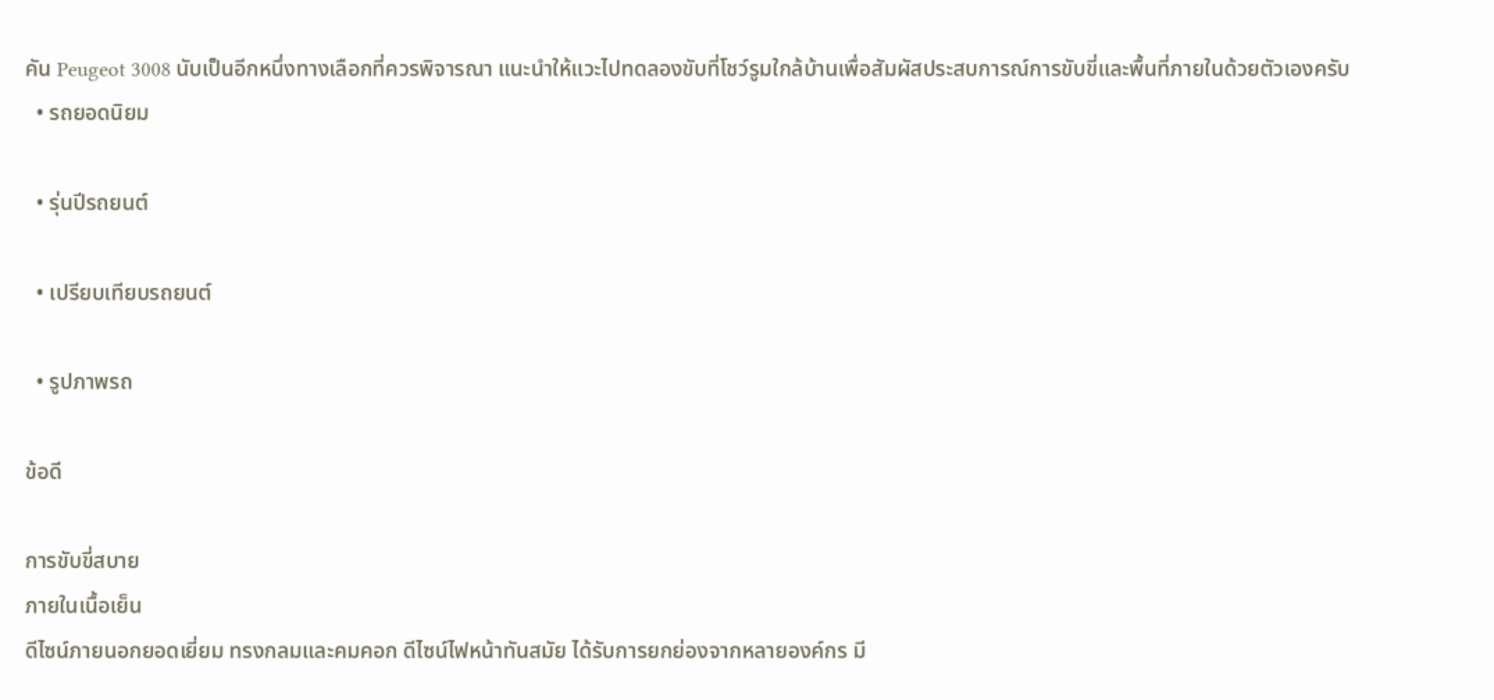คัน Peugeot 3008 นับเป็นอีกหนึ่งทางเลือกที่ควรพิจารณา แนะนำให้แวะไปทดลองขับที่โชว์รูมใกล้บ้านเพื่อสัมผัสประสบการณ์การขับขี่และพื้นที่ภายในด้วยตัวเองครับ
  • รถยอดนิยม

  • รุ่นปีรถยนต์

  • เปรียบเทียบรถยนต์

  • รูปภาพรถ

ข้อดี

การขับขี่สบาย
ภายในเนื้อเย็น
ดีไซน์ภายนอกยอดเยี่ยม ทรงกลมและคมคอก ดีไซน์ไฟหน้าทันสมัย ได้รับการยกย่องจากหลายองค์กร มี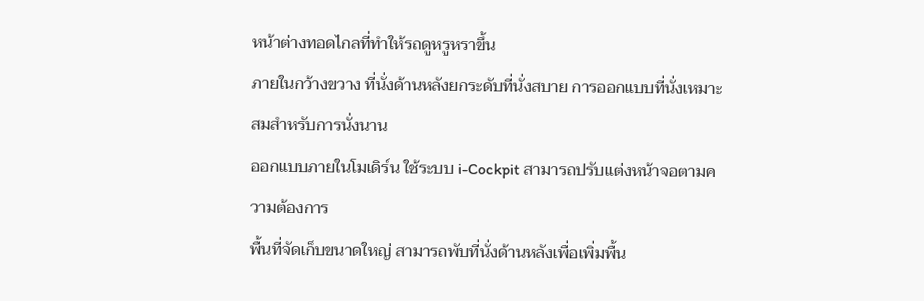หน้าต่างทอดไกลที่ทำให้รถดูหรูหราขึ้น
ภายในกว้างขวาง ที่นั่งด้านหลังยกระดับที่นั่งสบาย การออกแบบที่นั่งเหมาะสมสำหรับการนั่งนาน
ออกแบบภายในโมเดิร์น ใช้ระบบ i-Cockpit สามารถปรับแต่งหน้าจอตามความต้องการ
พื้นที่จัดเก็บขนาดใหญ่ สามารถพับที่นั่งด้านหลังเพื่อเพิ่มพื้น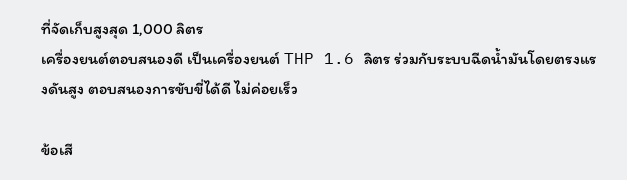ที่จัดเก็บสูงสุด 1,000 ลิตร
เครื่องยนต์ตอบสนองดี เป็นเครื่องยนต์ THP 1.6 ลิตร ร่วมกับระบบฉีดน้ำมันโดยตรงแรงดันสูง ตอบสนองการขับขี่ได้ดี ไม่ค่อยเร็ว

ข้อเสี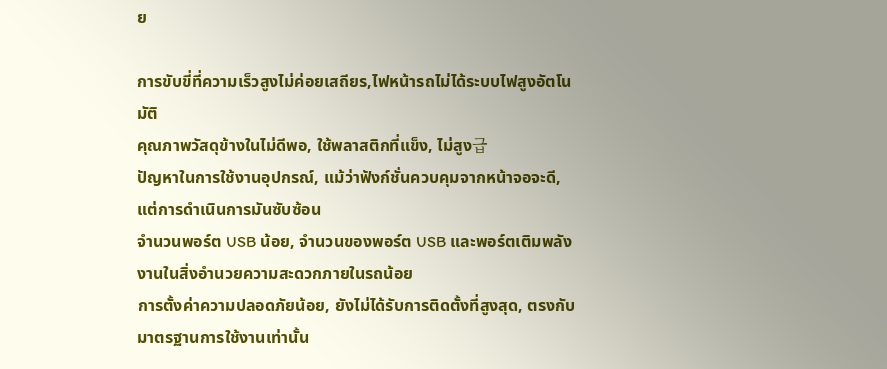ย

การขับขี่ที่ความเร็วสูงไม่ค่อยเสถียร,ไฟหน้ารถไม่ได้ระบบไฟสูงอัตโนมัติ
คุณภาพวัสดุข้างในไม่ดีพอ, ใช้พลาสติกที่แข็ง, ไม่สูง급
ปัญหาในการใช้งานอุปกรณ์, แม้ว่าฟังก์ชั่นควบคุมจากหน้าจอจะดี, แต่การดำเนินการมันซับซ้อน
จำนวนพอร์ต USB น้อย, จำนวนของพอร์ต USB และพอร์ตเติมพลังงานในสิ่งอำนวยความสะดวกภายในรถน้อย
การตั้งค่าความปลอดภัยน้อย, ยังไม่ได้รับการติดตั้งที่สูงสุด, ตรงกับมาตรฐานการใช้งานเท่านั้น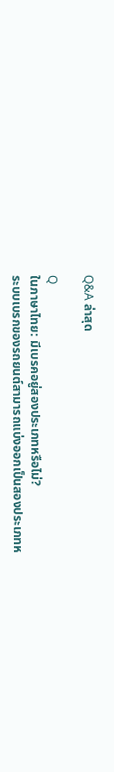Q&A ล่าสุด

Q
ในภาษาไทย: มีเบรคอยู่สองประเภทหรือไม่?
ระบบเบรกของรถยนต์สามารถแบ่งออกเป็นสองประเภทห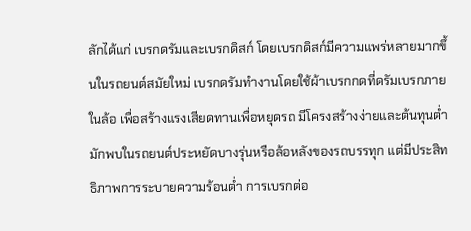ลักได้แก่ เบรกดรัมและเบรกดิสก์ โดยเบรกดิสก์มีความแพร่หลายมากขึ้นในรถยนต์สมัยใหม่ เบรกดรัมทำงานโดยใช้ผ้าเบรกกดที่ดรัมเบรกภายในล้อ เพื่อสร้างแรงเสียดทานเพื่อหยุดรถ มีโครงสร้างง่ายและต้นทุนต่ำ มักพบในรถยนต์ประหยัดบางรุ่นหรือล้อหลังของรถบรรทุก แต่มีประสิทธิภาพการระบายความร้อนต่ำ การเบรกต่อ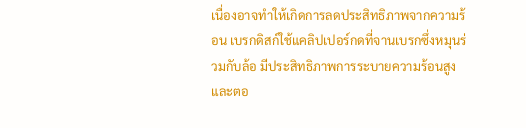เนื่องอาจทำให้เกิดการลดประสิทธิภาพจากความร้อน เบรกดิสก์ใช้แคลิปเปอร์กดที่จานเบรกซึ่งหมุนร่วมกับล้อ มีประสิทธิภาพการระบายความร้อนสูงและตอ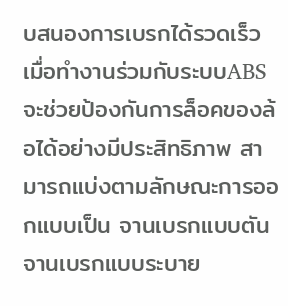บสนองการเบรกได้รวดเร็ว เมื่อทำงานร่วมกับระบบABS จะช่วยป้องกันการล็อคของล้อได้อย่างมีประสิทธิภาพ สามารถแบ่งตามลักษณะการออกแบบเป็น จานเบรกแบบตัน จานเบรกแบบระบาย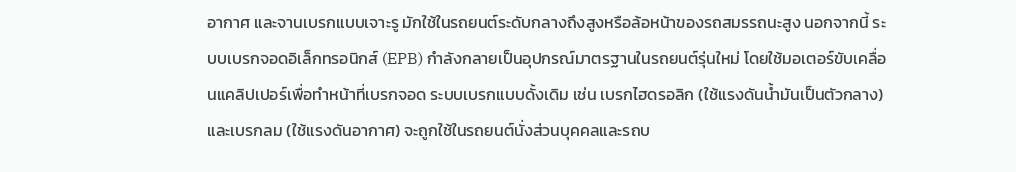อากาศ และจานเบรกแบบเจาะรู มักใช้ในรถยนต์ระดับกลางถึงสูงหรือล้อหน้าของรถสมรรถนะสูง นอกจากนี้ ระบบเบรกจอดอิเล็กทรอนิกส์ (EPB) กำลังกลายเป็นอุปกรณ์มาตรฐานในรถยนต์รุ่นใหม่ โดยใช้มอเตอร์ขับเคลื่อนแคลิปเปอร์เพื่อทำหน้าที่เบรกจอด ระบบเบรกแบบดั้งเดิม เช่น เบรกไฮดรอลิก (ใช้แรงดันน้ำมันเป็นตัวกลาง) และเบรกลม (ใช้แรงดันอากาศ) จะถูกใช้ในรถยนต์นั่งส่วนบุคคลและรถบ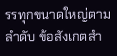รรทุกขนาดใหญ่ตามลำดับ ข้อสังเกตสำ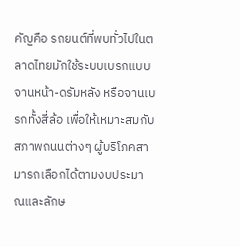คัญคือ รถยนต์ที่พบทั่วไปในตลาดไทยมักใช้ระบบเบรกแบบจานหน้า-ดรัมหลัง หรือจานเบรกทั้งสี่ล้อ เพื่อให้เหมาะสมกับสภาพถนนต่างๆ ผู้บริโภคสามารถเลือกได้ตามงบประมาณและลักษ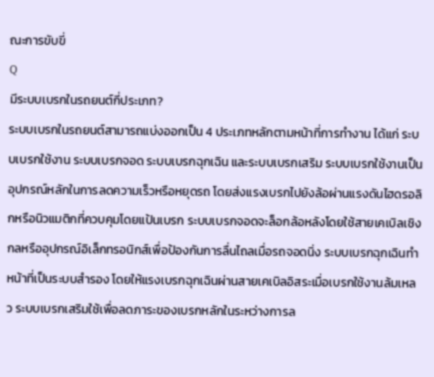ณะการขับขี่
Q
มีระบบเบรกในรถยนต์กี่ประเภท?
ระบบเบรกในรถยนต์สามารถแบ่งออกเป็น 4 ประเภทหลักตามหน้าที่การทำงาน ได้แก่ ระบบเบรกใช้งาน ระบบเบรกจอด ระบบเบรกฉุกเฉิน และระบบเบรกเสริม ระบบเบรกใช้งานเป็นอุปกรณ์หลักในการลดความเร็วหรือหยุดรถ โดยส่งแรงเบรกไปยังล้อผ่านแรงดันไฮดรอลิกหรือนิวแมติกที่ควบคุมโดยแป้นเบรก ระบบเบรกจอดจะล็อกล้อหลังโดยใช้สายเคเบิลเชิงกลหรืออุปกรณ์อิเล็กทรอนิกส์เพื่อป้องกันการลื่นไถลเมื่อรถจอดนิ่ง ระบบเบรกฉุกเฉินทำหน้าที่เป็นระบบสำรอง โดยให้แรงเบรกฉุกเฉินผ่านสายเคเบิลอิสระเมื่อเบรกใช้งานล้มเหลว ระบบเบรกเสริมใช้เพื่อลดภาระของเบรกหลักในระหว่างการล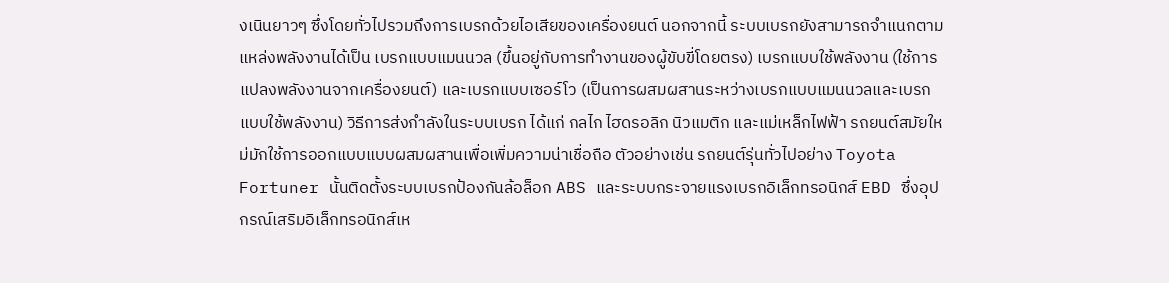งเนินยาวๆ ซึ่งโดยทั่วไปรวมถึงการเบรกด้วยไอเสียของเครื่องยนต์ นอกจากนี้ ระบบเบรกยังสามารถจำแนกตามแหล่งพลังงานได้เป็น เบรกแบบแมนนวล (ขึ้นอยู่กับการทำงานของผู้ขับขี่โดยตรง) เบรกแบบใช้พลังงาน (ใช้การแปลงพลังงานจากเครื่องยนต์) และเบรกแบบเซอร์โว (เป็นการผสมผสานระหว่างเบรกแบบแมนนวลและเบรกแบบใช้พลังงาน) วิธีการส่งกำลังในระบบเบรก ได้แก่ กลไก ไฮดรอลิก นิวแมติก และแม่เหล็กไฟฟ้า รถยนต์สมัยใหม่มักใช้การออกแบบแบบผสมผสานเพื่อเพิ่มความน่าเชื่อถือ ตัวอย่างเช่น รถยนต์รุ่นทั่วไปอย่าง Toyota Fortuner นั้นติดตั้งระบบเบรกป้องกันล้อล็อก ABS และระบบกระจายแรงเบรกอิเล็กทรอนิกส์ EBD ซึ่งอุปกรณ์เสริมอิเล็กทรอนิกส์เห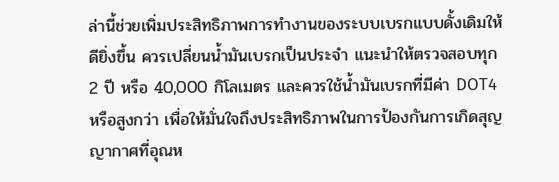ล่านี้ช่วยเพิ่มประสิทธิภาพการทำงานของระบบเบรกแบบดั้งเดิมให้ดียิ่งขึ้น ควรเปลี่ยนน้ำมันเบรกเป็นประจำ แนะนำให้ตรวจสอบทุก 2 ปี หรือ 40,000 กิโลเมตร และควรใช้น้ำมันเบรกที่มีค่า DOT4 หรือสูงกว่า เพื่อให้มั่นใจถึงประสิทธิภาพในการป้องกันการเกิดสุญญากาศที่อุณห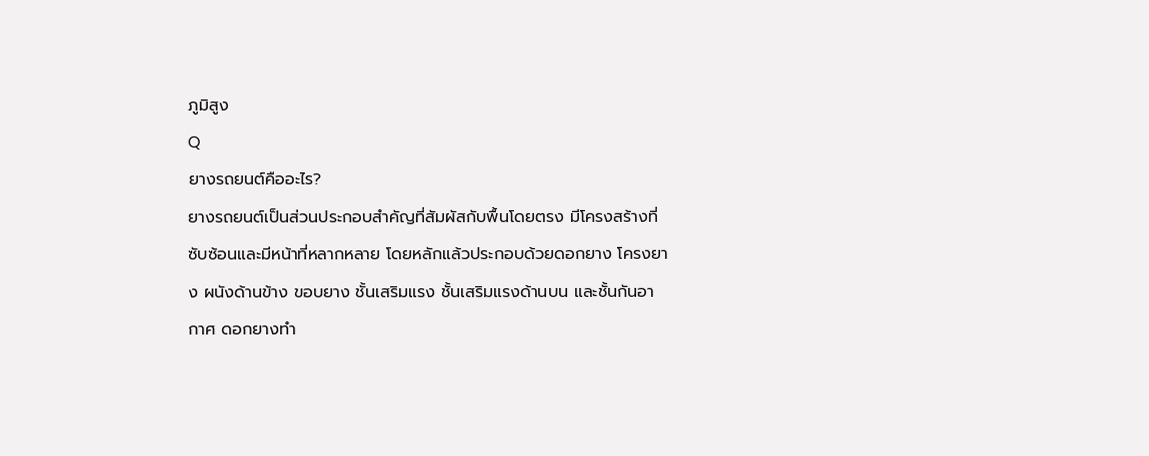ภูมิสูง
Q
ยางรถยนต์คืออะไร?
ยางรถยนต์เป็นส่วนประกอบสำคัญที่สัมผัสกับพื้นโดยตรง มีโครงสร้างที่ซับซ้อนและมีหน้าที่หลากหลาย โดยหลักแล้วประกอบด้วยดอกยาง โครงยาง ผนังด้านข้าง ขอบยาง ชั้นเสริมแรง ชั้นเสริมแรงด้านบน และชั้นกันอากาศ ดอกยางทำ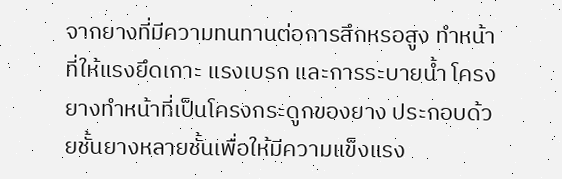จากยางที่มีความทนทานต่อการสึกหรอสูง ทำหน้าที่ให้แรงยึดเกาะ แรงเบรก และการระบายน้ำ โครงยางทำหน้าที่เป็นโครงกระดูกของยาง ประกอบด้วยชั้นยางหลายชั้นเพื่อให้มีความแข็งแรง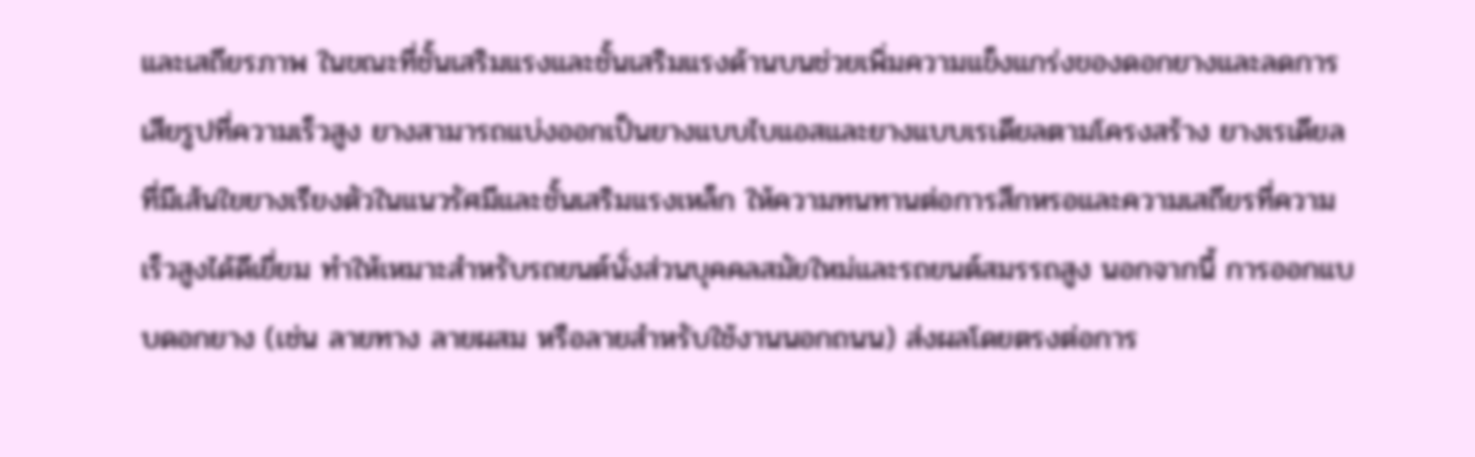และเสถียรภาพ ในขณะที่ชั้นเสริมแรงและชั้นเสริมแรงด้านบนช่วยเพิ่มความแข็งแกร่งของดอกยางและลดการเสียรูปที่ความเร็วสูง ยางสามารถแบ่งออกเป็นยางแบบไบแอสและยางแบบเรเดียลตามโครงสร้าง ยางเรเดียลที่มีเส้นใยยางเรียงตัวในแนวรัศมีและชั้นเสริมแรงเหล็ก ให้ความทนทานต่อการสึกหรอและความเสถียรที่ความเร็วสูงได้ดีเยี่ยม ทำให้เหมาะสำหรับรถยนต์นั่งส่วนบุคคลสมัยใหม่และรถยนต์สมรรถสูง นอกจากนี้ การออกแบบดอกยาง (เช่น ลายทาง ลายผสม หรือลายสำหรับใช้งานนอกถนน) ส่งผลโดยตรงต่อการ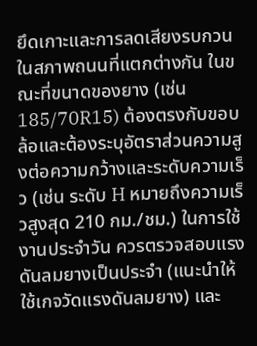ยึดเกาะและการลดเสียงรบกวนในสภาพถนนที่แตกต่างกัน ในขณะที่ขนาดของยาง (เช่น 185/70R15) ต้องตรงกับขอบล้อและต้องระบุอัตราส่วนความสูงต่อความกว้างและระดับความเร็ว (เช่น ระดับ H หมายถึงความเร็วสูงสุด 210 กม./ชม.) ในการใช้งานประจำวัน ควรตรวจสอบแรงดันลมยางเป็นประจำ (แนะนำให้ใช้เกจวัดแรงดันลมยาง) และ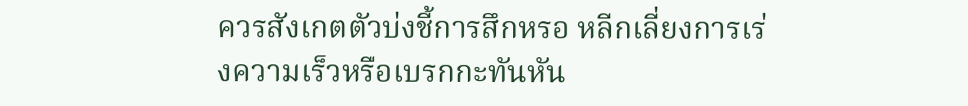ควรสังเกตตัวบ่งชี้การสึกหรอ หลีกเลี่ยงการเร่งความเร็วหรือเบรกกะทันหัน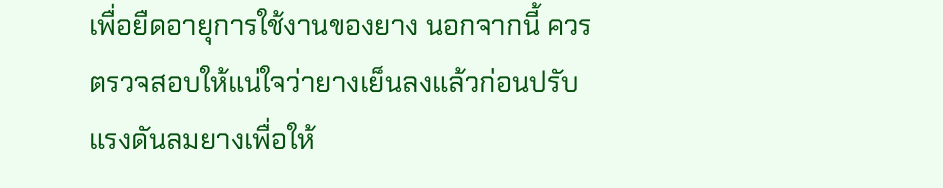เพื่อยืดอายุการใช้งานของยาง นอกจากนี้ ควรตรวจสอบให้แน่ใจว่ายางเย็นลงแล้วก่อนปรับแรงดันลมยางเพื่อให้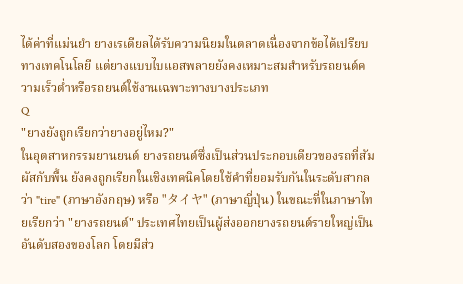ได้ค่าที่แม่นยำ ยางเรเดียลได้รับความนิยมในตลาดเนื่องจากข้อได้เปรียบทางเทคโนโลยี แต่ยางแบบไบแอสพลายยังคงเหมาะสมสำหรับรถยนต์ความเร็วต่ำหรือรถยนต์ใช้งานเฉพาะทางบางประเภท
Q
"ยางยังถูกเรียกว่ายางอยู่ไหม?"
ในอุตสาหกรรมยานยนต์ ยางรถยนต์ซึ่งเป็นส่วนประกอบเดียวของรถที่สัมผัสกับพื้น ยังคงถูกเรียกในเชิงเทคนิคโดยใช้คำที่ยอมรับกันในระดับสากลว่า "tire" (ภาษาอังกฤษ) หรือ "タイヤ" (ภาษาญี่ปุ่น) ในขณะที่ในภาษาไทยเรียกว่า "ยางรถยนต์" ประเทศไทยเป็นผู้ส่งออกยางรถยนต์รายใหญ่เป็นอันดับสองของโลก โดยมีส่ว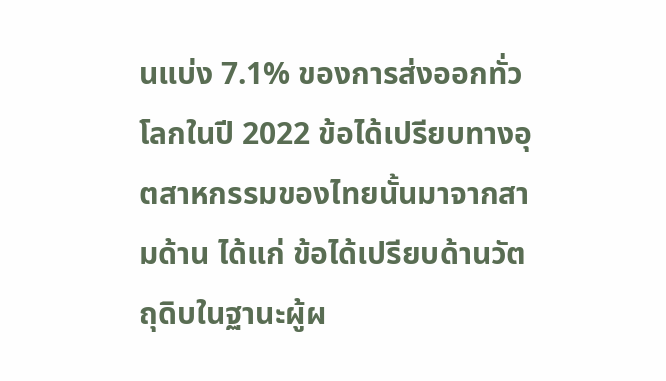นแบ่ง 7.1% ของการส่งออกทั่วโลกในปี 2022 ข้อได้เปรียบทางอุตสาหกรรมของไทยนั้นมาจากสามด้าน ได้แก่ ข้อได้เปรียบด้านวัตถุดิบในฐานะผู้ผ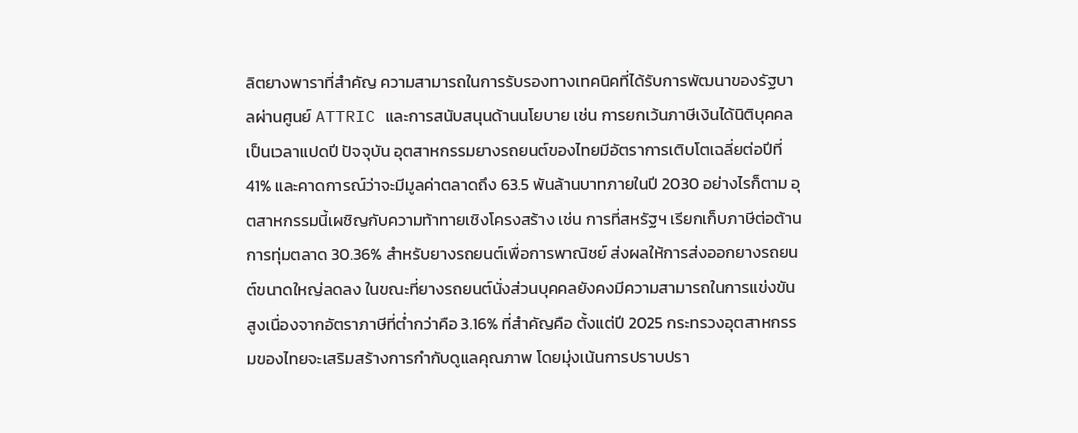ลิตยางพาราที่สำคัญ ความสามารถในการรับรองทางเทคนิคที่ได้รับการพัฒนาของรัฐบาลผ่านศูนย์ ATTRIC และการสนับสนุนด้านนโยบาย เช่น การยกเว้นภาษีเงินได้นิติบุคคลเป็นเวลาแปดปี ปัจจุบัน อุตสาหกรรมยางรถยนต์ของไทยมีอัตราการเติบโตเฉลี่ยต่อปีที่ 41% และคาดการณ์ว่าจะมีมูลค่าตลาดถึง 63.5 พันล้านบาทภายในปี 2030 อย่างไรก็ตาม อุตสาหกรรมนี้เผชิญกับความท้าทายเชิงโครงสร้าง เช่น การที่สหรัฐฯ เรียกเก็บภาษีต่อต้านการทุ่มตลาด 30.36% สำหรับยางรถยนต์เพื่อการพาณิชย์ ส่งผลให้การส่งออกยางรถยนต์ขนาดใหญ่ลดลง ในขณะที่ยางรถยนต์นั่งส่วนบุคคลยังคงมีความสามารถในการแข่งขันสูงเนื่องจากอัตราภาษีที่ต่ำกว่าคือ 3.16% ที่สำคัญคือ ตั้งแต่ปี 2025 กระทรวงอุตสาหกรรมของไทยจะเสริมสร้างการกำกับดูแลคุณภาพ โดยมุ่งเน้นการปราบปรา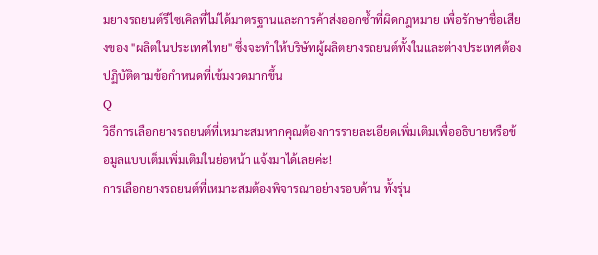มยางรถยนต์รีไซเคิลที่ไม่ได้มาตรฐานและการค้าส่งออกซ้ำที่ผิดกฎหมาย เพื่อรักษาชื่อเสียงของ "ผลิตในประเทศไทย" ซึ่งจะทำให้บริษัทผู้ผลิตยางรถยนต์ทั้งในและต่างประเทศต้องปฏิบัติตามข้อกำหนดที่เข้มงวดมากขึ้น
Q
วิธีการเลือกยางรถยนต์ที่เหมาะสมหากคุณต้องการรายละเอียดเพิ่มเติมเพื่ออธิบายหรือข้อมูลแบบเต็มเพิ่มเติมในย่อหน้า แจ้งมาได้เลยค่ะ!
การเลือกยางรถยนต์ที่เหมาะสมต้องพิจารณาอย่างรอบด้าน ทั้งรุ่น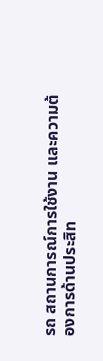รถ สถานการณ์การใช้งาน และความต้องการด้านประสิท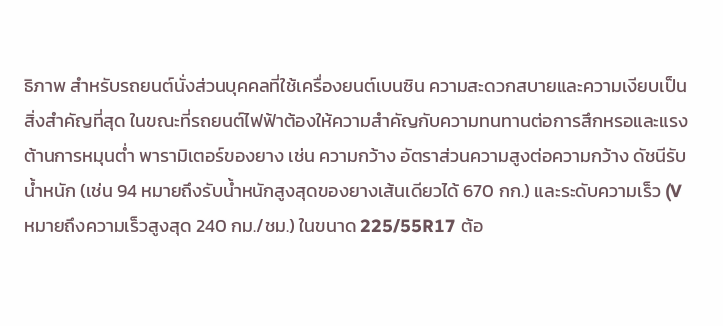ธิภาพ สำหรับรถยนต์นั่งส่วนบุคคลที่ใช้เครื่องยนต์เบนซิน ความสะดวกสบายและความเงียบเป็นสิ่งสำคัญที่สุด ในขณะที่รถยนต์ไฟฟ้าต้องให้ความสำคัญกับความทนทานต่อการสึกหรอและแรงต้านการหมุนต่ำ พารามิเตอร์ของยาง เช่น ความกว้าง อัตราส่วนความสูงต่อความกว้าง ดัชนีรับน้ำหนัก (เช่น 94 หมายถึงรับน้ำหนักสูงสุดของยางเส้นเดียวได้ 670 กก.) และระดับความเร็ว (V หมายถึงความเร็วสูงสุด 240 กม./ชม.) ในขนาด 225/55R17 ต้อ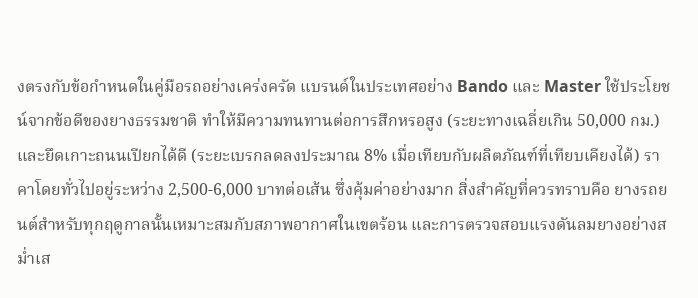งตรงกับข้อกำหนดในคู่มือรถอย่างเคร่งครัด แบรนด์ในประเทศอย่าง Bando และ Master ใช้ประโยชน์จากข้อดีของยางธรรมชาติ ทำให้มีความทนทานต่อการสึกหรอสูง (ระยะทางเฉลี่ยเกิน 50,000 กม.) และยึดเกาะถนนเปียกได้ดี (ระยะเบรกลดลงประมาณ 8% เมื่อเทียบกับผลิตภัณฑ์ที่เทียบเคียงได้) ราคาโดยทั่วไปอยู่ระหว่าง 2,500-6,000 บาทต่อเส้น ซึ่งคุ้มค่าอย่างมาก สิ่งสำคัญที่ควรทราบคือ ยางรถยนต์สำหรับทุกฤดูกาลนั้นเหมาะสมกับสภาพอากาศในเขตร้อน และการตรวจสอบแรงดันลมยางอย่างสม่ำเส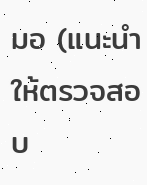มอ (แนะนำให้ตรวจสอบ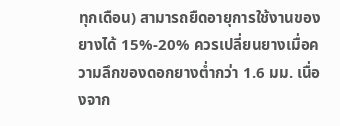ทุกเดือน) สามารถยืดอายุการใช้งานของยางได้ 15%-20% ควรเปลี่ยนยางเมื่อความลึกของดอกยางต่ำกว่า 1.6 มม. เนื่องจาก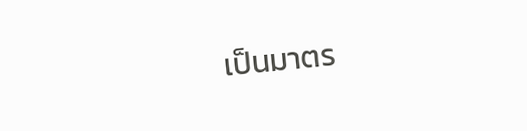เป็นมาตร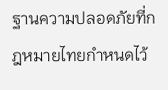ฐานความปลอดภัยที่กฎหมายไทยกำหนดไว้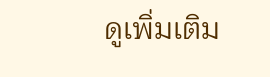ดูเพิ่มเติม